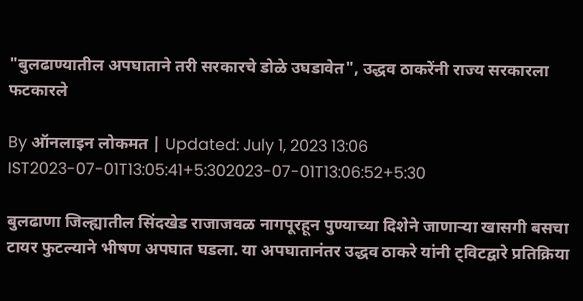"बुलढाण्यातील अपघाताने तरी सरकारचे डोळे उघडावेत", उद्धव ठाकरेंनी राज्य सरकारला फटकारले

By ऑनलाइन लोकमत | Updated: July 1, 2023 13:06 IST2023-07-01T13:05:41+5:302023-07-01T13:06:52+5:30

बुलढाणा जिल्ह्यातील सिंदखेड राजाजवळ नागपूरहून पुण्याच्या दिशेने जाणाऱ्या खासगी बसचा टायर फुटल्याने भीषण अपघात घडला. या अपघातानंतर उद्धव ठाकरे यांनी ट्विटद्वारे प्रतिक्रिया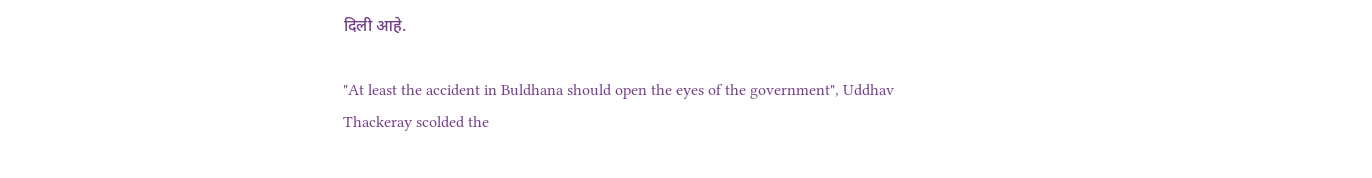दिली आहे.

"At least the accident in Buldhana should open the eyes of the government", Uddhav Thackeray scolded the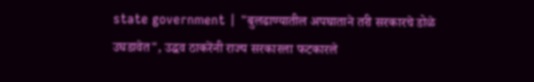state government | "बुलढाण्यातील अपघाताने तरी सरकारचे डोळे उघडावेत", उद्धव ठाकरेंनी राज्य सरकारला फटकारले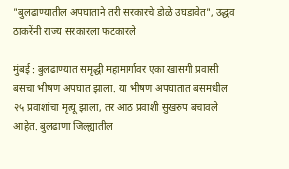"बुलढाण्यातील अपघाताने तरी सरकारचे डोळे उघडावेत", उद्धव ठाकरेंनी राज्य सरकारला फटकारले

मुंबई : बुलढाण्यात समृद्धी महामार्गावर एका खासगी प्रवासी बसचा भीषण अपघात झाला. या भीषण अपघातात बसमधील २५ प्रवाशांचा मृत्यू झाला, तर आठ प्रवाशी सुखरुप बचावले आहेत. बुलढाणा जिल्ह्यातील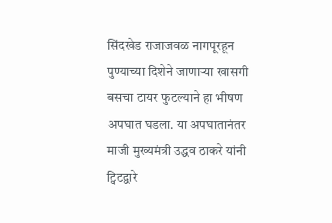सिंदखेड राजाजवळ नागपूरहून पुण्याच्या दिशेने जाणाऱ्या खासगी बसचा टायर फुटल्याने हा भीषण अपघात घडला. या अपघातानंतर माजी मुख्यमंत्री उद्धव ठाकरे यांनी ट्विटद्वारे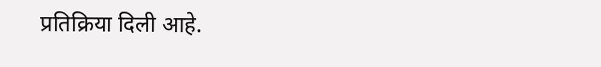प्रतिक्रिया दिली आहे.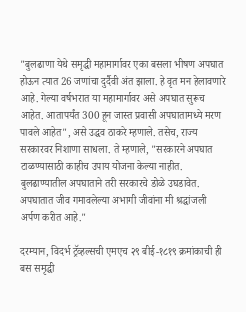"बुलढाणा येथे समृद्धी महामार्गावर एका बसला भीषण अपघात होऊन त्यात 26 जणांचा दुर्दैवी अंत झाला. हे वृत मन हेलावणारे आहे. गेल्या वर्षभरात या महामार्गावर असे अपघात सुरूच आहेत. आतापर्यंत 300 हून जास्त प्रवासी अपघातामध्ये मरण पावले आहेत", असे उद्धव ठाकरे म्हणाले. तसेच, राज्य सरकारवर निशाणा साधला. ते म्हणाले, "सरकारने अपघात टाळण्यासाठी काहीच उपाय योजना केल्या नाहीत. बुलढाण्यातील अपघाताने तरी सरकारचे डोळे उघडावेत. अपघातात जीव गमावलेल्या अभागी जीवांना मी श्रद्धांजली अर्पण करीत आहे."

दरम्यान, विदर्भ ट्रॅव्हल्सची एमएच २९ बीई-१८१९ क्रमांकाची ही बस समृद्धी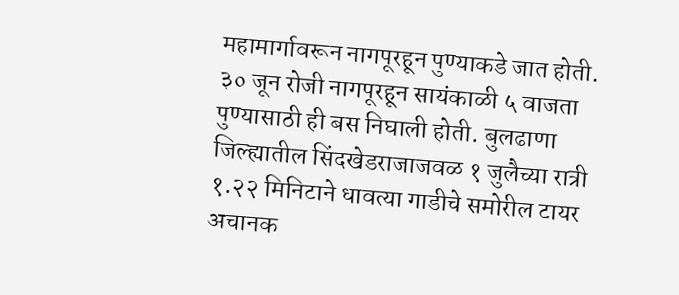महामार्गावरून नागपूरहून पुण्याकडे जात होती. ३० जून रोजी नागपूरहून सायंकाळी ५ वाजता पुण्यासाठी ही बस निघाली होती. बुलढाणा जिल्ह्यातील सिंदखेडराजाजवळ १ जुलैच्या रात्री १.२२ मिनिटाने धावत्या गाडीचे समोरील टायर अचानक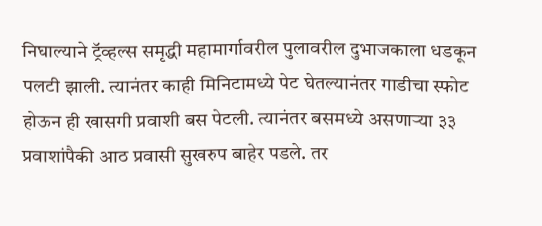निघाल्याने ट्रॅव्हल्स समृद्धी महामार्गावरील पुलावरील दुभाजकाला धडकून पलटी झाली. त्यानंतर काही मिनिटामध्ये पेट घेतल्यानंतर गाडीचा स्फोट होऊन ही खासगी प्रवाशी बस पेटली. त्यानंतर बसमध्ये असणाऱ्या ३३ प्रवाशांपैकी आठ प्रवासी सुखरुप बाहेर पडले. तर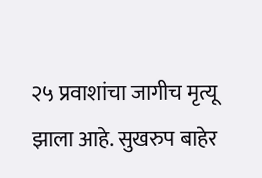२५ प्रवाशांचा जागीच मृत्यू झाला आहे. सुखरुप बाहेर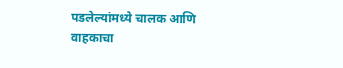पडलेल्यांमध्ये चालक आणि वाहकाचा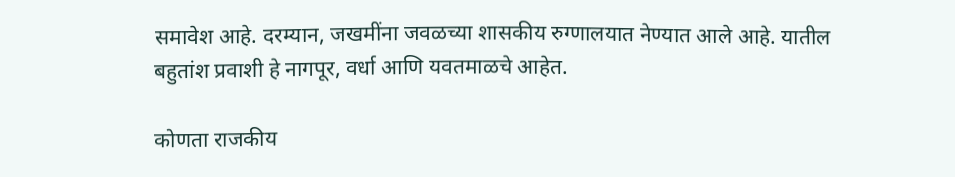समावेश आहे. दरम्यान, जखमींना जवळच्या शासकीय रुग्णालयात नेण्यात आले आहे. यातील बहुतांश प्रवाशी हे नागपूर, वर्धा आणि यवतमाळचे आहेत.

कोणता राजकीय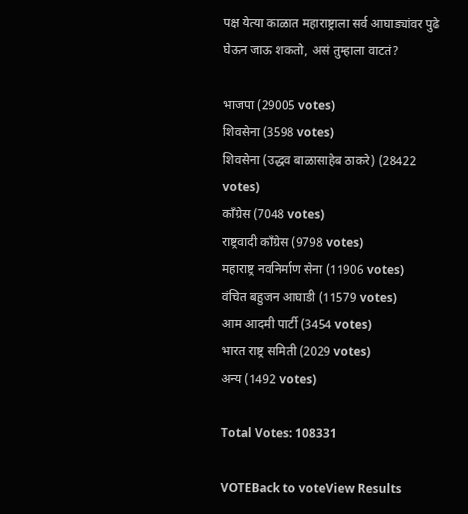पक्ष येत्या काळात महाराष्ट्राला सर्व आघाड्यांवर पुढे घेऊन जाऊ शकतो, असं तुम्हाला वाटतं?

भाजपा (29005 votes)
शिवसेना (3598 votes)
शिवसेना (उद्धव बाळासाहेब ठाकरे) (28422 votes)
काँग्रेस (7048 votes)
राष्ट्रवादी काँग्रेस (9798 votes)
महाराष्ट्र नवनिर्माण सेना (11906 votes)
वंचित बहुजन आघाडी (11579 votes)
आम आदमी पार्टी (3454 votes)
भारत राष्ट्र समिती (2029 votes)
अन्य (1492 votes)

Total Votes: 108331

VOTEBack to voteView Results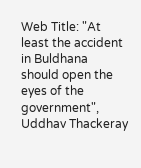Web Title: "At least the accident in Buldhana should open the eyes of the government", Uddhav Thackeray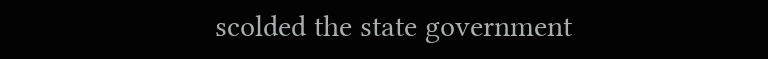scolded the state government